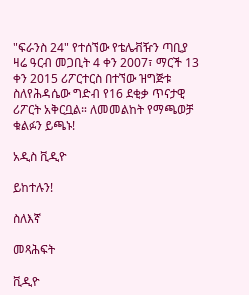"ፍራንስ 24" የተሰኘው የቴሌቭዥን ጣቢያ ዛሬ ዓርብ መጋቢት 4 ቀን 2007፣ ማርች 13 ቀን 2015 ሪፖርተርስ በተኘው ዝግጅቱ ስለየሕዳሴው ግድብ የ16 ደቂቃ ጥናታዊ ሪፖርት አቅርቧል። ለመመልከት የማጫወቻ ቁልፉን ይጫኑ!

አዲስ ቪዲዮ

ይከተሉን!

ስለእኛ

መጻሕፍት

ቪዲዮ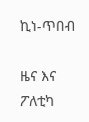ኪነ-ጥበብ

ዜና እና ፖለቲካ